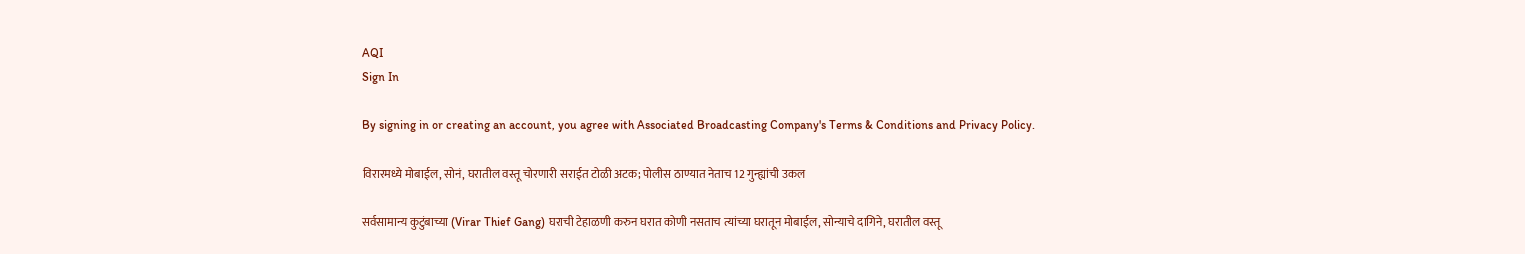AQI
Sign In

By signing in or creating an account, you agree with Associated Broadcasting Company's Terms & Conditions and Privacy Policy.

विरारमध्ये मोबाईल, सोनं, घरातील वस्तू चोरणारी सराईत टोळी अटक; पोलीस ठाण्यात नेताच 12 गुन्ह्यांची उकल

सर्वसामान्य कुटुंबाच्या (Virar Thief Gang) घराची टेहाळणी करुन घरात कोणी नसताच त्यांच्या घरातून मोबाईल, सोन्याचे दागिने, घरातील वस्तू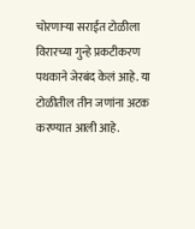चोरणाऱ्या सराईत टोळीला विरारच्या गुन्हे प्रकटीकरण पथकाने जेरबंद केलं आहे. या टोळीतील तीन जणांना अटक करण्यात आली आहे.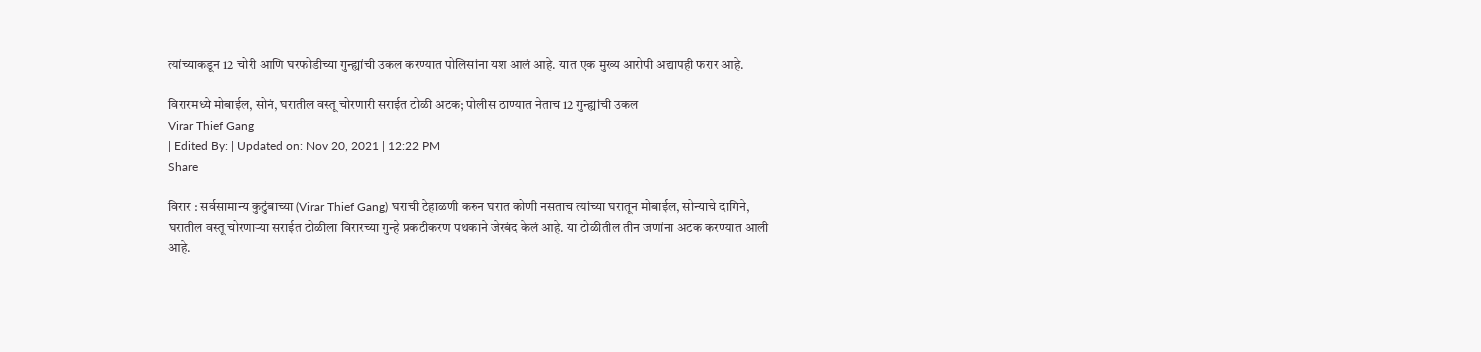त्यांच्याकडून 12 चोरी आणि घरफोडीच्या गुन्ह्यांची उकल करण्यात पोलिसांना यश आलं आहे. यात एक मुख्य आरोपी अद्यापही फरार आहे.

विरारमध्ये मोबाईल, सोनं, घरातील वस्तू चोरणारी सराईत टोळी अटक; पोलीस ठाण्यात नेताच 12 गुन्ह्यांची उकल
Virar Thief Gang
| Edited By: | Updated on: Nov 20, 2021 | 12:22 PM
Share

विरार : सर्वसामान्य कुटुंबाच्या (Virar Thief Gang) घराची टेहाळणी करुन घरात कोणी नसताच त्यांच्या घरातून मोबाईल, सोन्याचे दागिने, घरातील वस्तू चोरणाऱ्या सराईत टोळीला विरारच्या गुन्हे प्रकटीकरण पथकाने जेरबंद केलं आहे. या टोळीतील तीन जणांना अटक करण्यात आली आहे.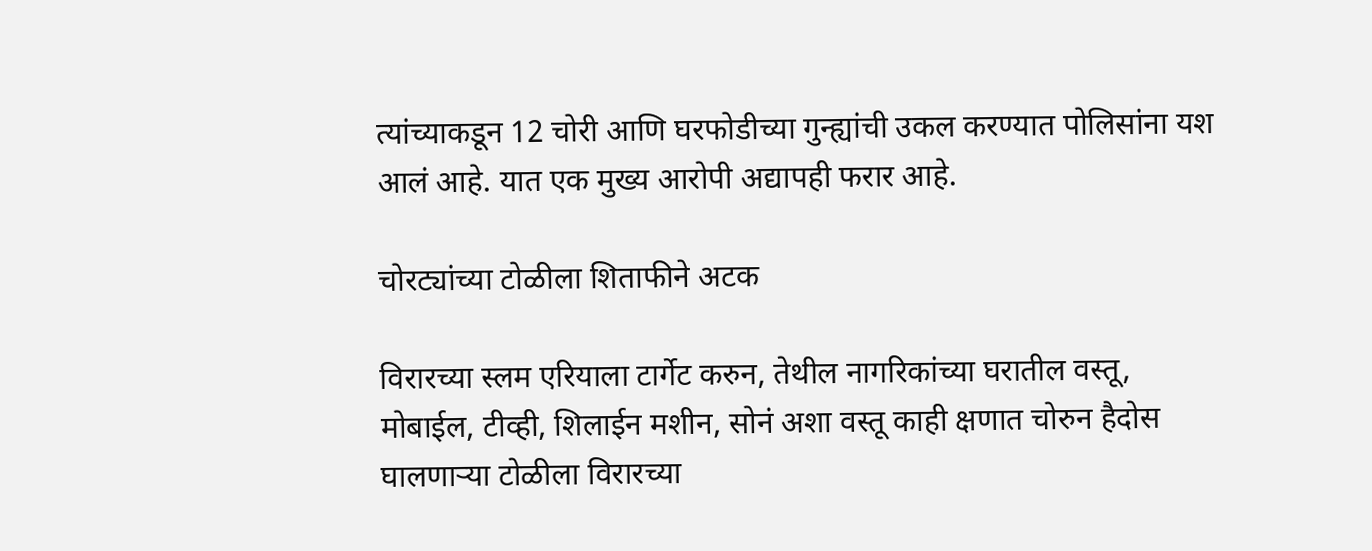त्यांच्याकडून 12 चोरी आणि घरफोडीच्या गुन्ह्यांची उकल करण्यात पोलिसांना यश आलं आहे. यात एक मुख्य आरोपी अद्यापही फरार आहे.

चोरट्यांच्या टोळीला शिताफीने अटक

विरारच्या स्लम एरियाला टार्गेट करुन, तेथील नागरिकांच्या घरातील वस्तू, मोबाईल, टीव्ही, शिलाईन मशीन, सोनं अशा वस्तू काही क्षणात चोरुन हैदोस घालणाऱ्या टोळीला विरारच्या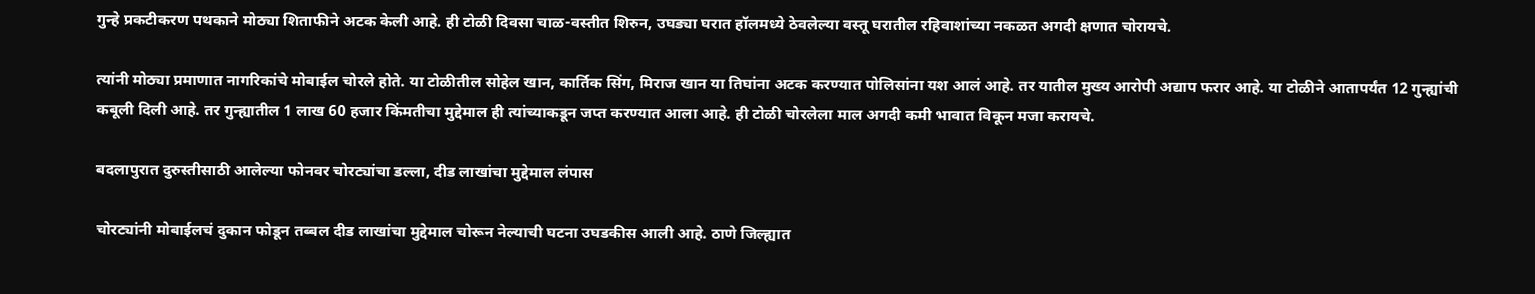गुन्हे प्रकटीकरण पथकाने मोठ्या शिताफीने अटक केली आहे. ही टोळी दिवसा चाळ-वस्तीत शिरुन, उघड्या घरात हॉलमध्ये ठेवलेल्या वस्तू घरातील रहिवाशांच्या नकळत अगदी क्षणात चोरायचे.

त्यांनी मोठ्या प्रमाणात नागरिकांचे मोबाईल चोरले होते. या टोळीतील सोहेल खान, कार्तिक सिंग, मिराज खान या तिघांना अटक करण्यात पोलिसांना यश आलं आहे. तर यातील मुख्य आरोपी अद्याप फरार आहे. या टोळीने आतापर्यंत 12 गुन्ह्यांची कबूली दिली आहे. तर गुन्ह्यातील 1 लाख 60 हजार किंमतीचा मुद्देमाल ही त्यांच्याकडून जप्त करण्यात आला आहे. ही टोळी चोरलेला माल अगदी कमी भावात विकून मजा करायचे.

बदलापुरात दुरुस्तीसाठी आलेल्या फोनवर चोरट्यांचा डल्ला, दीड लाखांचा मुद्देमाल लंपास

चोरट्यांनी मोबाईलचं दुकान फोडून तब्बल दीड लाखांचा मुद्देमाल चोरून नेल्याची घटना उघडकीस आली आहे. ठाणे जिल्ह्यात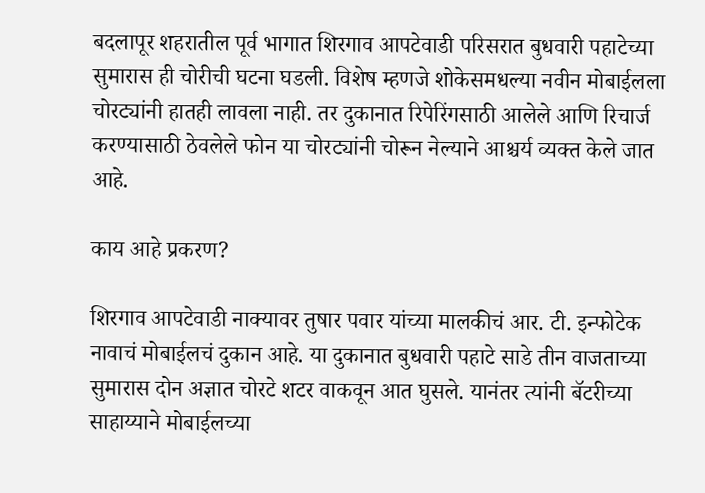बदलापूर शहरातील पूर्व भागात शिरगाव आपटेवाडी परिसरात बुधवारी पहाटेच्या सुमारास ही चोरीची घटना घडली. विशेष म्हणजे शोकेसमधल्या नवीन मोबाईलला चोरट्यांनी हातही लावला नाही. तर दुकानात रिपेरिंगसाठी आलेले आणि रिचार्ज करण्यासाठी ठेवलेले फोन या चोरट्यांनी चोरून नेल्याने आश्चर्य व्यक्त केले जात आहे.

काय आहे प्रकरण?

शिरगाव आपटेवाडी नाक्यावर तुषार पवार यांच्या मालकीचं आर. टी. इन्फोटेक नावाचं मोबाईलचं दुकान आहे. या दुकानात बुधवारी पहाटे साडे तीन वाजताच्या सुमारास दोन अज्ञात चोरटे शटर वाकवून आत घुसले. यानंतर त्यांनी बॅटरीच्या साहाय्याने मोबाईलच्या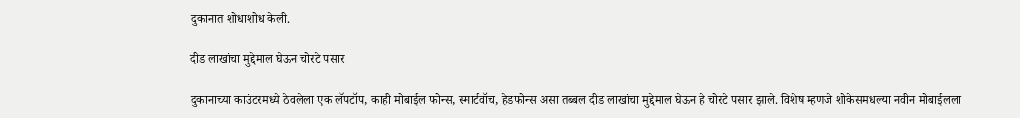दुकानात शोधाशोध केली.

दीड लाखांचा मुद्देमाल घेऊन चोरटे पसार

दुकानाच्या काउंटरमध्ये ठेवलेला एक लॅपटॉप, काही मोबाईल फोन्स, स्मार्टवॉच, हेडफोन्स असा तब्बल दीड लाखांचा मुद्देमाल घेऊन हे चोरटे पसार झाले. विशेष म्हणजे शोकेसमधल्या नवीन मोबाईलला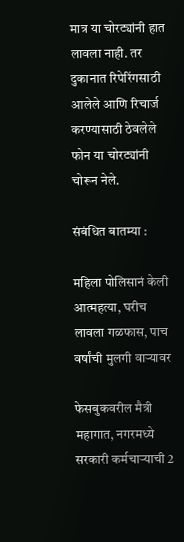मात्र या चोरट्यांनी हात लावला नाही. तर दुकानात रिपेरिंगसाठी आलेले आणि रिचार्ज करण्यासाठी ठेवलेले फोन या चोरट्यांनी चोरून नेले.

संबंधित बातम्या :

महिला पोलिसानं केली आत्महत्या, घरीच लावला गळफास, पाच वर्षांची मुलगी वाऱ्यावर

फेसबुकवरील मैत्री महागात, नगरमध्ये सरकारी कर्मचाऱ्याची 2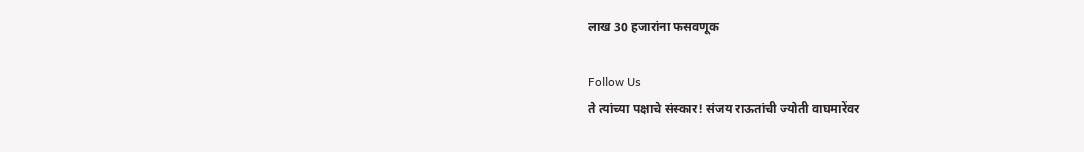लाख 30 हजारांना फसवणूक

Follow Us
ते त्यांच्या पक्षाचे संस्कार! संजय राऊतांची ज्योती वाघमारेंवर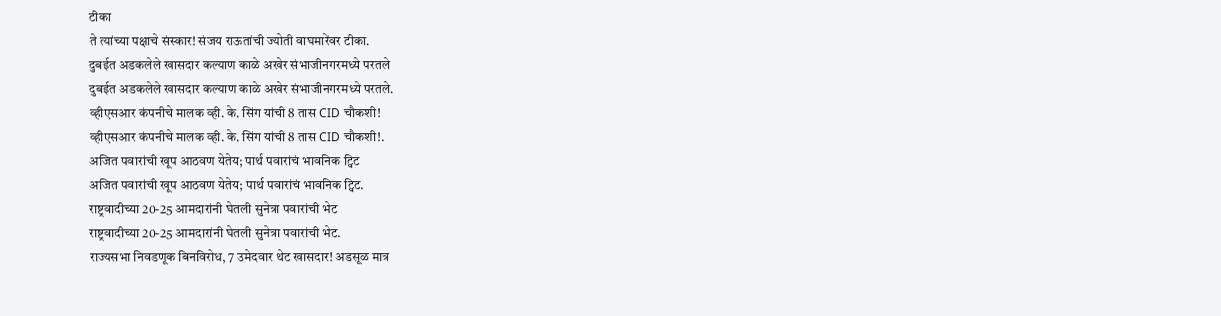टीका
ते त्यांच्या पक्षाचे संस्कार! संजय राऊतांची ज्योती वाघमारेंवर टीका.
दुबईत अडकलेले खासदार कल्याण काळे अखेर संभाजीनगरमध्ये परतले
दुबईत अडकलेले खासदार कल्याण काळे अखेर संभाजीनगरमध्ये परतले.
व्हीएसआर कंपनीचे मालक व्ही. के. सिंग यांची 8 तास CID चौकशी!
व्हीएसआर कंपनीचे मालक व्ही. के. सिंग यांची 8 तास CID चौकशी!.
अजित पवारांची खूप आठवण येतेय; पार्थ पवारांचं भावनिक ट्विट
अजित पवारांची खूप आठवण येतेय; पार्थ पवारांचं भावनिक ट्विट.
राष्ट्रवादीच्या 20-25 आमदारांनी घेतली सुनेत्रा पवारांची भेट
राष्ट्रवादीच्या 20-25 आमदारांनी घेतली सुनेत्रा पवारांची भेट.
राज्यसभा निवडणूक बिनविरोध, 7 उमेदवार थेट खासदार! अडसूळ मात्र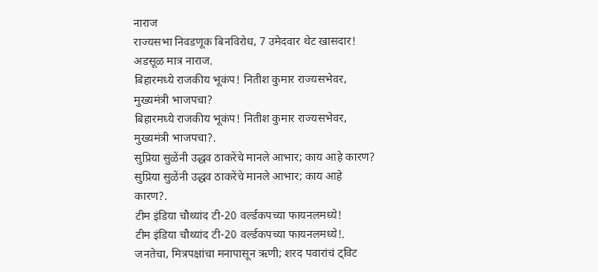नाराज
राज्यसभा निवडणूक बिनविरोध, 7 उमेदवार थेट खासदार! अडसूळ मात्र नाराज.
बिहारमध्ये राजकीय भूकंप! नितीश कुमार राज्यसभेवर, मुख्यमंत्री भाजपचा?
बिहारमध्ये राजकीय भूकंप! नितीश कुमार राज्यसभेवर, मुख्यमंत्री भाजपचा?.
सुप्रिया सुळेंनी उद्धव ठाकरेंचे मानले आभार; काय आहे कारण?
सुप्रिया सुळेंनी उद्धव ठाकरेंचे मानले आभार; काय आहे कारण?.
टीम इंडिया चौथ्यांद टी-20 वर्ल्डकपच्या फायनलमध्ये!
टीम इंडिया चौथ्यांद टी-20 वर्ल्डकपच्या फायनलमध्ये!.
जनतेचा, मित्रपक्षांचा मनापासून ऋणी; शरद पवारांचं ट्विट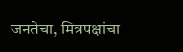जनतेचा, मित्रपक्षांचा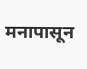मनापासून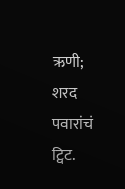ऋणी; शरद पवारांचं ट्विट.